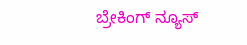ಬ್ರೇಕಿಂಗ್ ನ್ಯೂಸ್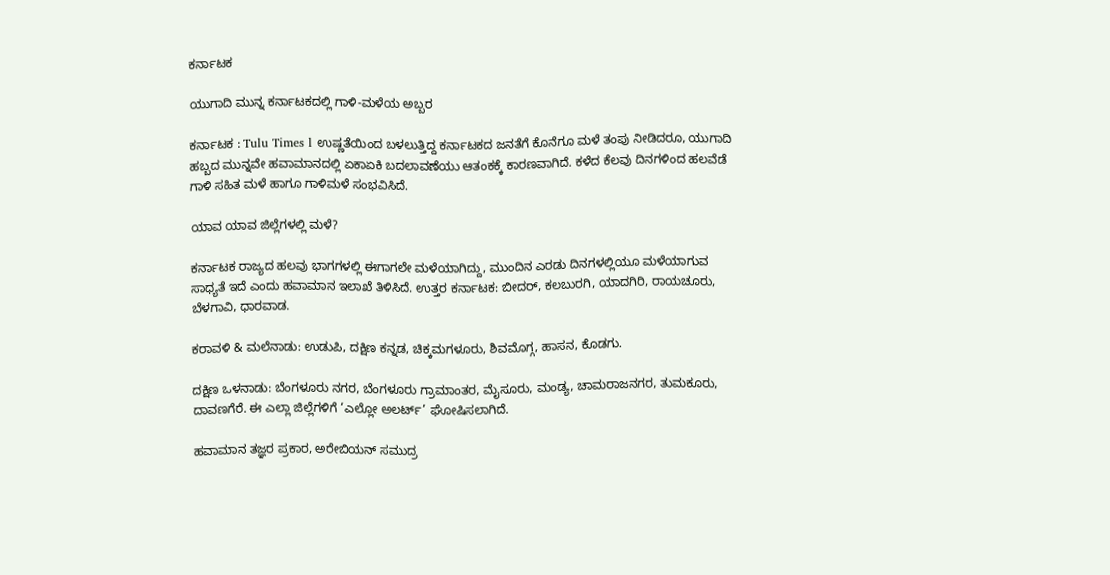ಕರ್ನಾಟಕ

ಯುಗಾದಿ ಮುನ್ನ ಕರ್ನಾಟಕದಲ್ಲಿ ಗಾಳಿ-ಮಳೆಯ ಅಬ್ಬರ

ಕರ್ನಾಟಕ : Tulu Times l ಉಷ್ಣತೆಯಿಂದ ಬಳಲುತ್ತಿದ್ದ ಕರ್ನಾಟಕದ ಜನತೆಗೆ ಕೊನೆಗೂ ಮಳೆ ತಂಪು ನೀಡಿದರೂ, ಯುಗಾದಿ ಹಬ್ಬದ ಮುನ್ನವೇ ಹವಾಮಾನದಲ್ಲಿ ಏಕಾಏಕಿ ಬದಲಾವಣೆಯು ಆತಂಕಕ್ಕೆ ಕಾರಣವಾಗಿದೆ. ಕಳೆದ ಕೆಲವು ದಿನಗಳಿಂದ ಹಲವೆಡೆ ಗಾಳಿ ಸಹಿತ ಮಳೆ ಹಾಗೂ ಗಾಳಿಮಳೆ ಸಂಭವಿಸಿದೆ.

ಯಾವ ಯಾವ ಜಿಲ್ಲೆಗಳಲ್ಲಿ ಮಳೆ?

ಕರ್ನಾಟಕ ರಾಜ್ಯದ ಹಲವು ಭಾಗಗಳಲ್ಲಿ ಈಗಾಗಲೇ ಮಳೆಯಾಗಿದ್ದು, ಮುಂದಿನ ಎರಡು ದಿನಗಳಲ್ಲಿಯೂ ಮಳೆಯಾಗುವ ಸಾಧ್ಯತೆ ಇದೆ ಎಂದು ಹವಾಮಾನ ಇಲಾಖೆ ತಿಳಿಸಿದೆ. ಉತ್ತರ ಕರ್ನಾಟಕ: ಬೀದರ್, ಕಲಬುರಗಿ, ಯಾದಗಿರಿ, ರಾಯಚೂರು, ಬೆಳಗಾವಿ, ಧಾರವಾಡ.

ಕರಾವಳಿ & ಮಲೆನಾಡು: ಉಡುಪಿ, ದಕ್ಷಿಣ ಕನ್ನಡ, ಚಿಕ್ಕಮಗಳೂರು, ಶಿವಮೊಗ್ಗ, ಹಾಸನ, ಕೊಡಗು.

ದಕ್ಷಿಣ ಒಳನಾಡು: ಬೆಂಗಳೂರು ನಗರ, ಬೆಂಗಳೂರು ಗ್ರಾಮಾಂತರ, ಮೈಸೂರು, ಮಂಡ್ಯ, ಚಾಮರಾಜನಗರ, ತುಮಕೂರು, ದಾವಣಗೆರೆ. ಈ ಎಲ್ಲಾ ಜಿಲ್ಲೆಗಳಿಗೆ ‘ಎಲ್ಲೋ ಅಲರ್ಟ್’ ಘೋಷಿಸಲಾಗಿದೆ.

ಹವಾಮಾನ ತಜ್ಞರ ಪ್ರಕಾರ, ಅರೇಬಿಯನ್ ಸಮುದ್ರ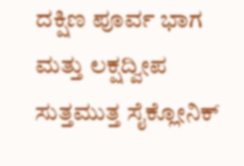ದಕ್ಷಿಣ ಪೂರ್ವ ಭಾಗ ಮತ್ತು ಲಕ್ಷದ್ವೀಪ ಸುತ್ತಮುತ್ತ ಸೈಕ್ಲೋನಿಕ್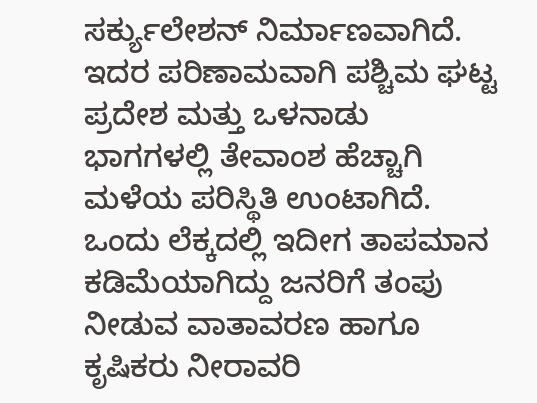ಸರ್ಕ್ಯುಲೇಶನ್ ನಿರ್ಮಾಣವಾಗಿದೆ. ಇದರ ಪರಿಣಾಮವಾಗಿ ಪಶ್ಚಿಮ ಘಟ್ಟ ಪ್ರದೇಶ ಮತ್ತು ಒಳನಾಡು ಭಾಗಗಳಲ್ಲಿ ತೇವಾಂಶ ಹೆಚ್ಚಾಗಿ ಮಳೆಯ ಪರಿಸ್ಥಿತಿ ಉಂಟಾಗಿದೆ. ಒಂದು ಲೆಕ್ಕದಲ್ಲಿ ಇದೀಗ ತಾಪಮಾನ ಕಡಿಮೆಯಾಗಿದ್ದು ಜನರಿಗೆ ತಂಪು ನೀಡುವ ವಾತಾವರಣ ಹಾಗೂ ಕೃಷಿಕರು ನೀರಾವರಿ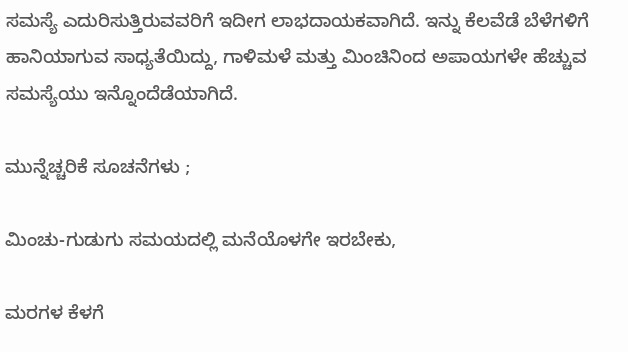ಸಮಸ್ಯೆ ಎದುರಿಸುತ್ತಿರುವವರಿಗೆ ಇದೀಗ ಲಾಭದಾಯಕವಾಗಿದೆ. ಇನ್ನು ಕೆಲವೆಡೆ ಬೆಳೆಗಳಿಗೆ ಹಾನಿಯಾಗುವ ಸಾಧ್ಯತೆಯಿದ್ದು, ಗಾಳಿಮಳೆ ಮತ್ತು ಮಿಂಚಿನಿಂದ ಅಪಾಯಗಳೇ ಹೆಚ್ಚುವ ಸಮಸ್ಯೆಯು ಇನ್ನೊಂದೆಡೆಯಾಗಿದೆ.

ಮುನ್ನೆಚ್ಚರಿಕೆ ಸೂಚನೆಗಳು ;

ಮಿಂಚು-ಗುಡುಗು ಸಮಯದಲ್ಲಿ ಮನೆಯೊಳಗೇ ಇರಬೇಕು,

ಮರಗಳ ಕೆಳಗೆ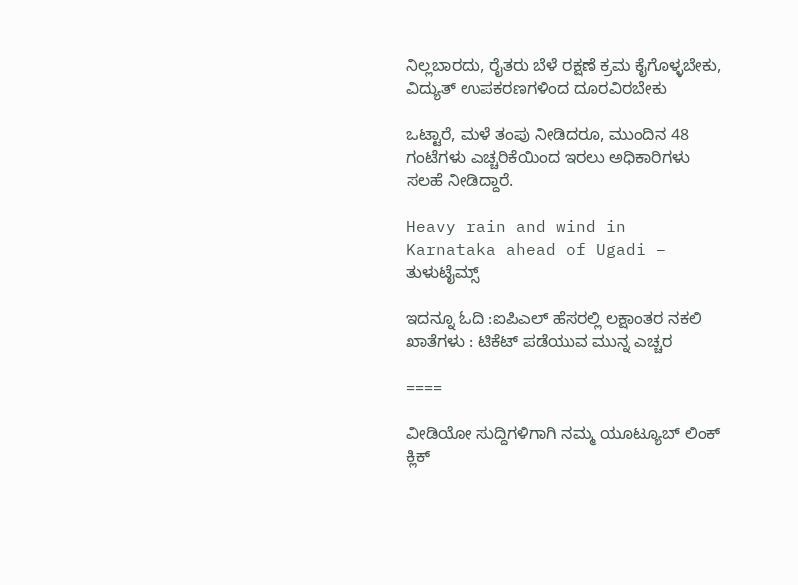ನಿಲ್ಲಬಾರದು, ರೈತರು ಬೆಳೆ ರಕ್ಷಣೆ ಕ್ರಮ ಕೈಗೊಳ್ಳಬೇಕು, ವಿದ್ಯುತ್ ಉಪಕರಣಗಳಿಂದ ದೂರವಿರಬೇಕು

ಒಟ್ಟಾರೆ, ಮಳೆ ತಂಪು ನೀಡಿದರೂ, ಮುಂದಿನ 48 ಗಂಟೆಗಳು ಎಚ್ಚರಿಕೆಯಿಂದ ಇರಲು ಅಧಿಕಾರಿಗಳು ಸಲಹೆ ನೀಡಿದ್ದಾರೆ.

Heavy rain and wind in Karnataka ahead of Ugadi – ತುಳುಟೈಮ್ಸ್

ಇದನ್ನೂ ಓದಿ :ಐಪಿಎಲ್ ಹೆಸರಲ್ಲಿ ಲಕ್ಷಾಂತರ ನಕಲಿ ಖಾತೆಗಳು : ಟಿಕೆಟ್ ಪಡೆಯುವ ಮುನ್ನ ಎಚ್ಚರ

====

ವೀಡಿಯೋ ಸುದ್ದಿಗಳಿಗಾಗಿ ನಮ್ಮ ಯೂಟ್ಯೂಬ್ ಲಿಂಕ್ ಕ್ಲಿಕ್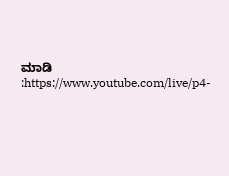ಮಾಡಿ :https://www.youtube.com/live/p4-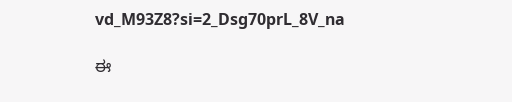vd_M93Z8?si=2_Dsg70prL_8V_na

ಈ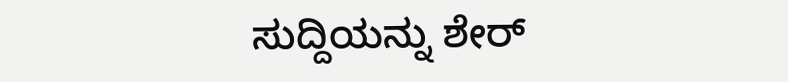ಸುದ್ದಿಯನ್ನು ಶೇರ್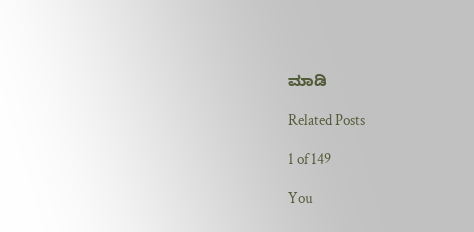ಮಾಡಿ

Related Posts

1 of 149

You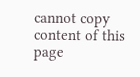cannot copy content of this page